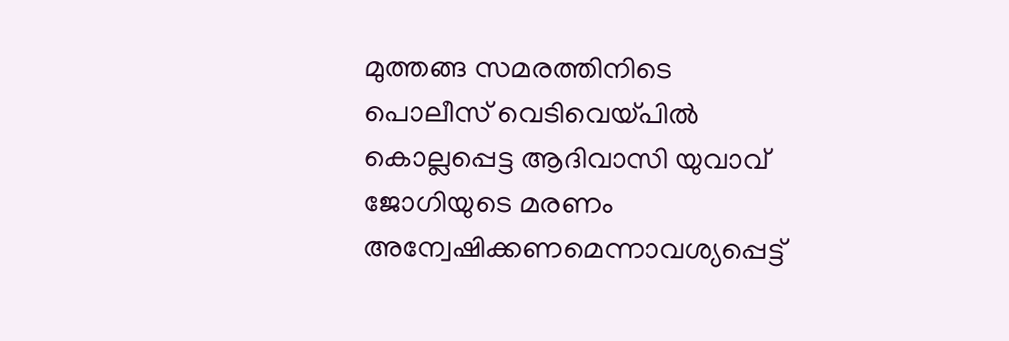മുത്തങ്ങ സമരത്തിനിടെ പൊലീസ് വെടിവെയ്പില്‍ കൊല്ലപ്പെട്ട ആദിവാസി യുവാവ് ജോഗിയുടെ മരണം അന്വേഷിക്കണമെന്നാവശ്യപ്പെട്ട്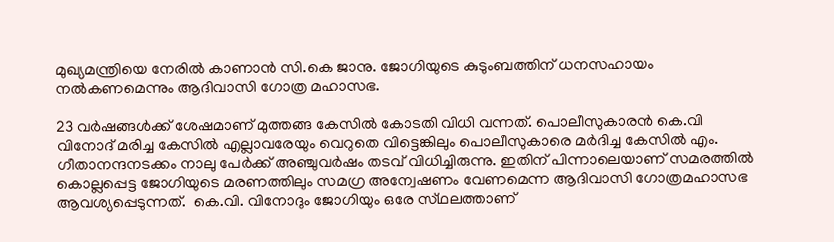മുഖ്യമന്ത്രിയെ നേരിൽ കാണാൻ സി.കെ ജാനു. ജോഗിയുടെ കുടുംബത്തിന് ധനസഹായം നൽകണമെന്നും ആദിവാസി ഗോത്ര മഹാസഭ.

23 വർഷങ്ങൾക്ക് ശേഷമാണ് മുത്തങ്ങ കേസിൽ കോടതി വിധി വന്നത്. പൊലീസുകാരൻ കെ.വി വിനോദ് മരിച്ച കേസിൽ എല്ലാവരേയും വെറുതെ വിട്ടെങ്കിലും പൊലീസുകാരെ മർദിച്ച കേസിൽ എം. ഗീതാനന്ദനടക്കം നാലു പേർക്ക് അഞ്ചുവർഷം തടവ് വിധിച്ചിരുന്നു. ഇതിന് പിന്നാലെയാണ് സമരത്തിൽ കൊല്ലപ്പെട്ട ജോഗിയുടെ മരണത്തിലും സമഗ്ര അന്വേഷണം വേണമെന്ന ആദിവാസി ഗോത്രമഹാസഭ ആവശ്യപ്പെടുന്നത്.  കെ.വി. വിനോദും ജോഗിയും ഒരേ സ്‌ഥലത്താണ്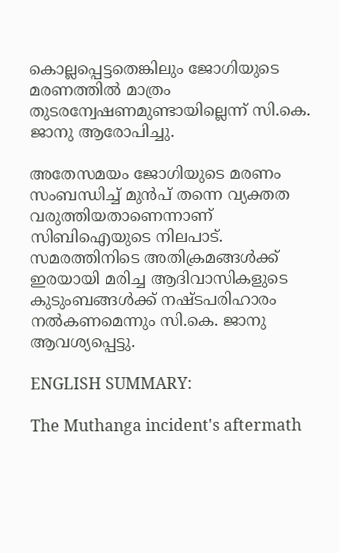കൊല്ലപ്പെട്ടതെങ്കിലും ജോഗിയുടെ മരണത്തിൽ മാത്രം തുടരന്വേഷണമുണ്ടായില്ലെന്ന് സി.കെ. ജാനു ആരോപിച്ചു.

അതേസമയം ജോഗിയുടെ മരണം സംബന്ധിച്ച് മുൻപ് തന്നെ വ്യക്തത വരുത്തിയതാണെന്നാണ് സിബിഐയുടെ നിലപാട്. സമരത്തിനിടെ അതിക്രമങ്ങൾക്ക് ഇരയായി മരിച്ച ആദിവാസികളുടെ കുടുംബങ്ങൾക്ക് നഷ്ടപരിഹാരം നൽകണമെന്നും സി.കെ. ജാനു ആവശ്യപ്പെട്ടു.

ENGLISH SUMMARY:

The Muthanga incident's aftermath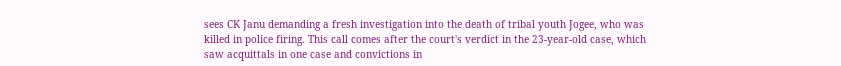sees CK Janu demanding a fresh investigation into the death of tribal youth Jogee, who was killed in police firing. This call comes after the court's verdict in the 23-year-old case, which saw acquittals in one case and convictions in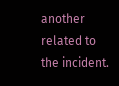another related to the incident.